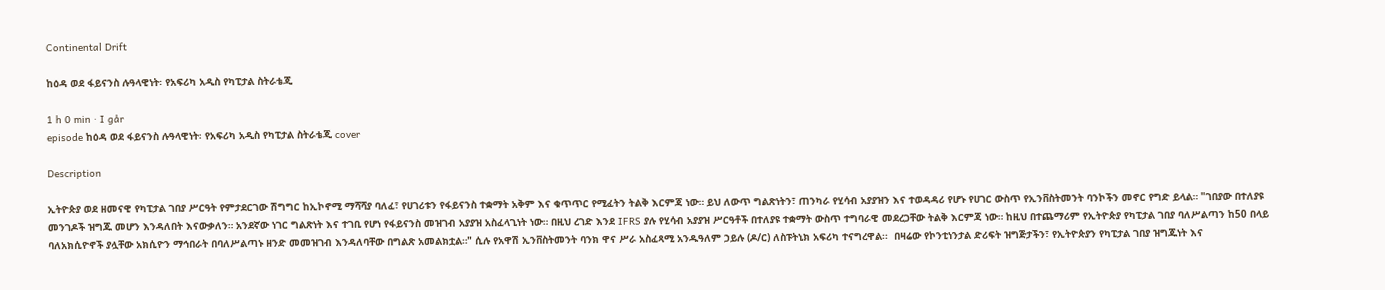Continental Drift

ከዕዳ ወደ ፋይናንስ ሉዓላዊነት፡ የአፍሪካ አዲስ የካፒታል ስትራቴጂ

1 h 0 min · I går
episode ከዕዳ ወደ ፋይናንስ ሉዓላዊነት፡ የአፍሪካ አዲስ የካፒታል ስትራቴጂ cover

Description

ኢትዮጵያ ወደ ዘመናዊ የካፒታል ገበያ ሥርዓት የምታደርገው ሽግግር ከኢኮኖሚ ማሻሻያ ባለፈ፣ የሀገሪቱን የፋይናንስ ተቋማት አቅም እና ቁጥጥር የሚፈትን ትልቅ እርምጃ ነው። ይህ ለውጥ ግልጽነትን፣ ጠንካራ የሂሳብ አያያዝን እና ተወዳዳሪ የሆኑ የሀገር ውስጥ የኢንቨስትመንት ባንኮችን መኖር የግድ ይላል። "ገበያው በተለያዩ መንገዶች ዝግጁ መሆን እንዳለበት እናውቃለን። አንደኛው ነገር ግልጽነት እና ተገቢ የሆነ የፋይናንስ መዝገብ አያያዝ አስፈላጊነት ነው። በዚህ ረገድ እንደ IFRS ያሉ የሂሳብ አያያዝ ሥርዓቶች በተለያዩ ተቋማት ውስጥ ተግባራዊ መደረጋቸው ትልቅ እርምጃ ነው። ከዚህ በተጨማሪም የኢትዮጵያ የካፒታል ገበያ ባለሥልጣን ከ50 በላይ ባለአክሲዮኖች ያሏቸው አክሲዮን ማኅበራት በባለሥልጣኑ ዘንድ መመዝገብ እንዳለባቸው በግልጽ አመልክቷል።" ሲሉ የአዋሽ ኢንቨስትመንት ባንክ ዋና ሥራ አስፈጻሚ አንዱዓለም ኃይሉ (ዶ/ር) ለስፑትኒክ አፍሪካ ተናግረዋል፡፡  በዛሬው የኮንቲነንታል ድሪፍት ዝግጅታችን፣ የኢትዮጵያን የካፒታል ገበያ ዝግጁነት እና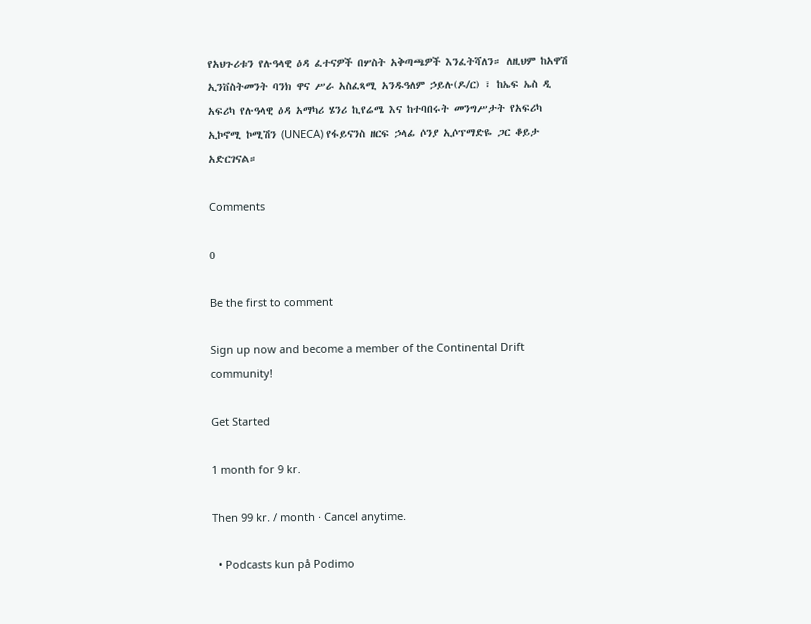የአህጉሪቱን የሉዓላዊ ዕዳ ፈተናዎች በሦስት አቅጣጫዎች እንፈትሻለን። ለዚህም ከአዋሽ ኢንቨስትመንት ባንክ ዋና ሥራ አስፈጻሚ አንዱዓለም ኃይሉ(ዶ/ር) ፣ ከኤፍ ኤስ ዲ አፍሪካ የሉዓላዊ ዕዳ አማካሪ ሄንሪ ኪየሬሜ እና ከተባበሩት መንግሥታት የአፍሪካ ኢኮኖሚ ኮሚሽን (UNECA) የፋይናንስ ዘርፍ ኃላፊ ሶንያ ኢሶፕማድዬ ጋር ቆይታ አድርገናል።

Comments

0

Be the first to comment

Sign up now and become a member of the Continental Drift community!

Get Started

1 month for 9 kr.

Then 99 kr. / month · Cancel anytime.

  • Podcasts kun på Podimo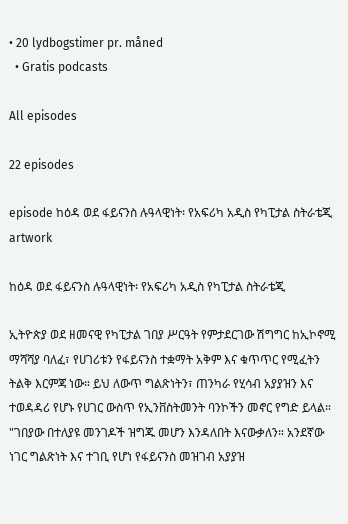• 20 lydbogstimer pr. måned
  • Gratis podcasts

All episodes

22 episodes

episode ከዕዳ ወደ ፋይናንስ ሉዓላዊነት፡ የአፍሪካ አዲስ የካፒታል ስትራቴጂ artwork

ከዕዳ ወደ ፋይናንስ ሉዓላዊነት፡ የአፍሪካ አዲስ የካፒታል ስትራቴጂ

ኢትዮጵያ ወደ ዘመናዊ የካፒታል ገበያ ሥርዓት የምታደርገው ሽግግር ከኢኮኖሚ ማሻሻያ ባለፈ፣ የሀገሪቱን የፋይናንስ ተቋማት አቅም እና ቁጥጥር የሚፈትን ትልቅ እርምጃ ነው። ይህ ለውጥ ግልጽነትን፣ ጠንካራ የሂሳብ አያያዝን እና ተወዳዳሪ የሆኑ የሀገር ውስጥ የኢንቨስትመንት ባንኮችን መኖር የግድ ይላል። "ገበያው በተለያዩ መንገዶች ዝግጁ መሆን እንዳለበት እናውቃለን። አንደኛው ነገር ግልጽነት እና ተገቢ የሆነ የፋይናንስ መዝገብ አያያዝ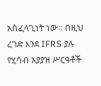አስፈላጊነት ነው። በዚህ ረገድ እንደ IFRS ያሉ የሂሳብ አያያዝ ሥርዓቶች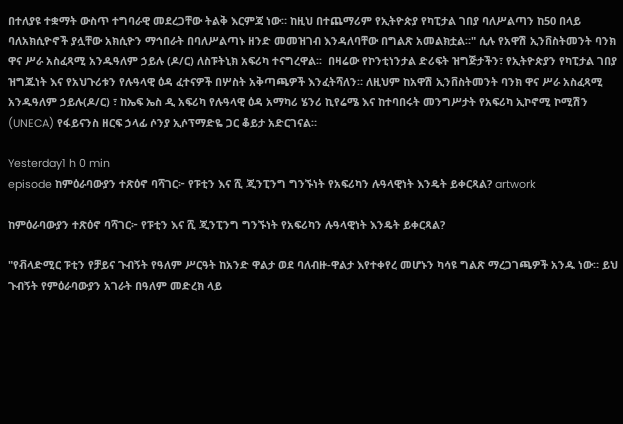በተለያዩ ተቋማት ውስጥ ተግባራዊ መደረጋቸው ትልቅ እርምጃ ነው። ከዚህ በተጨማሪም የኢትዮጵያ የካፒታል ገበያ ባለሥልጣን ከ50 በላይ ባለአክሲዮኖች ያሏቸው አክሲዮን ማኅበራት በባለሥልጣኑ ዘንድ መመዝገብ እንዳለባቸው በግልጽ አመልክቷል።" ሲሉ የአዋሽ ኢንቨስትመንት ባንክ ዋና ሥራ አስፈጻሚ አንዱዓለም ኃይሉ (ዶ/ር) ለስፑትኒክ አፍሪካ ተናግረዋል፡፡  በዛሬው የኮንቲነንታል ድሪፍት ዝግጅታችን፣ የኢትዮጵያን የካፒታል ገበያ ዝግጁነት እና የአህጉሪቱን የሉዓላዊ ዕዳ ፈተናዎች በሦስት አቅጣጫዎች እንፈትሻለን። ለዚህም ከአዋሽ ኢንቨስትመንት ባንክ ዋና ሥራ አስፈጻሚ አንዱዓለም ኃይሉ(ዶ/ር) ፣ ከኤፍ ኤስ ዲ አፍሪካ የሉዓላዊ ዕዳ አማካሪ ሄንሪ ኪየሬሜ እና ከተባበሩት መንግሥታት የአፍሪካ ኢኮኖሚ ኮሚሽን (UNECA) የፋይናንስ ዘርፍ ኃላፊ ሶንያ ኢሶፕማድዬ ጋር ቆይታ አድርገናል።

Yesterday1 h 0 min
episode ከምዕራባውያን ተጽዕኖ ባሻገር፦ የፑቲን እና ሺ ጂንፒንግ ግንኙነት የአፍሪካን ሉዓላዊነት እንዴት ይቀርጻል? artwork

ከምዕራባውያን ተጽዕኖ ባሻገር፦ የፑቲን እና ሺ ጂንፒንግ ግንኙነት የአፍሪካን ሉዓላዊነት እንዴት ይቀርጻል?

"የቭላድሚር ፑቲን የቻይና ጉብኝት የዓለም ሥርዓት ከአንድ ዋልታ ወደ ባለብዙ-ዋልታ እየተቀየረ መሆኑን ካሳዩ ግልጽ ማረጋገጫዎች አንዱ ነው። ይህ ጉብኝት የምዕራባውያን አገራት በዓለም መድረክ ላይ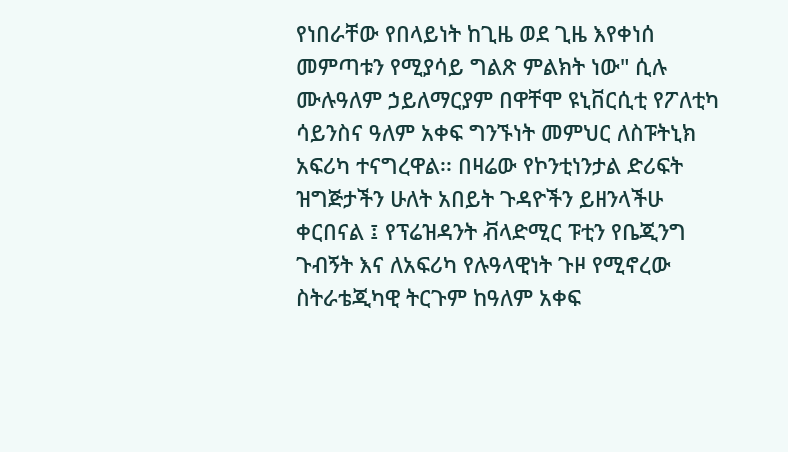የነበራቸው የበላይነት ከጊዜ ወደ ጊዜ እየቀነሰ መምጣቱን የሚያሳይ ግልጽ ምልክት ነው" ሲሉ ሙሉዓለም ኃይለማርያም በዋቸሞ ዩኒቨርሲቲ የፖለቲካ ሳይንስና ዓለም አቀፍ ግንኙነት መምህር ለስፑትኒክ አፍሪካ ተናግረዋል፡፡ በዛሬው የኮንቲነንታል ድሪፍት ዝግጅታችን ሁለት አበይት ጉዳዮችን ይዘንላችሁ ቀርበናል ፤ የፕሬዝዳንት ቭላድሚር ፑቲን የቤጂንግ ጉብኝት እና ለአፍሪካ የሉዓላዊነት ጉዞ የሚኖረው ስትራቴጂካዊ ትርጉም ከዓለም አቀፍ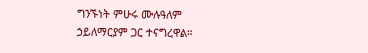ግንኙነት ምሁሩ ሙሉዓለም ኃይለማርያም ጋር ተናግረዋል።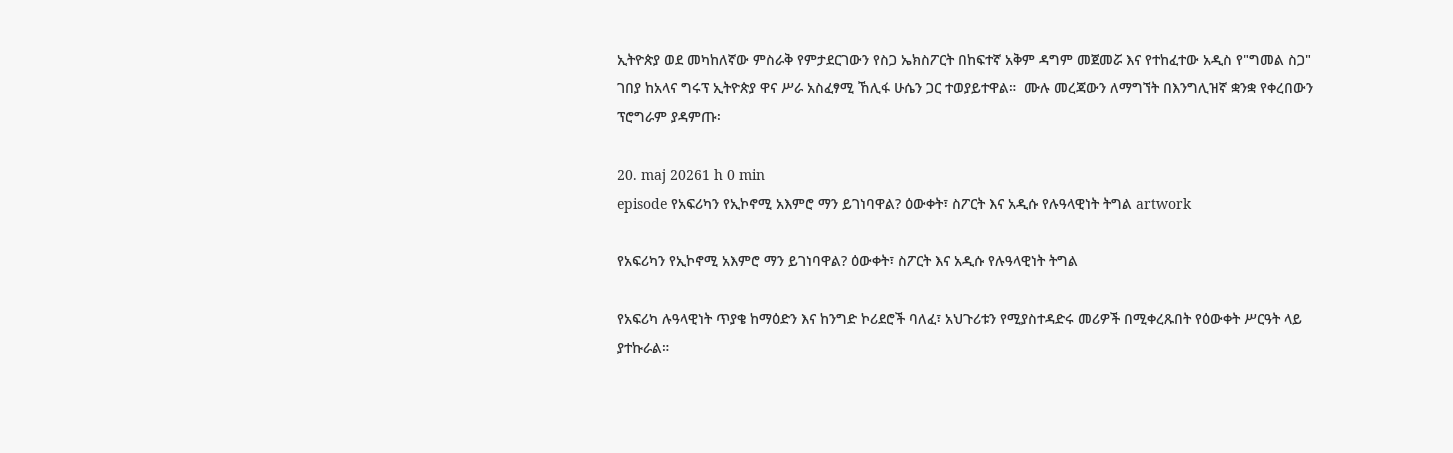ኢትዮጵያ ወደ መካከለኛው ምስራቅ የምታደርገውን የስጋ ኤክስፖርት በከፍተኛ አቅም ዳግም መጀመሯ እና የተከፈተው አዲስ የ"ግመል ስጋ" ገበያ ከአላና ግሩፕ ኢትዮጵያ ዋና ሥራ አስፈፃሚ ኸሊፋ ሁሴን ጋር ተወያይተዋል።  ሙሉ መረጃውን ለማግኘት በእንግሊዝኛ ቋንቋ የቀረበውን ፕሮግራም ያዳምጡ፡

20. maj 20261 h 0 min
episode የአፍሪካን የኢኮኖሚ አእምሮ ማን ይገነባዋል? ዕውቀት፣ ስፖርት እና አዲሱ የሉዓላዊነት ትግል artwork

የአፍሪካን የኢኮኖሚ አእምሮ ማን ይገነባዋል? ዕውቀት፣ ስፖርት እና አዲሱ የሉዓላዊነት ትግል

የአፍሪካ ሉዓላዊነት ጥያቄ ከማዕድን እና ከንግድ ኮሪደሮች ባለፈ፣ አህጉሪቱን የሚያስተዳድሩ መሪዎች በሚቀረጹበት የዕውቀት ሥርዓት ላይ ያተኩራል።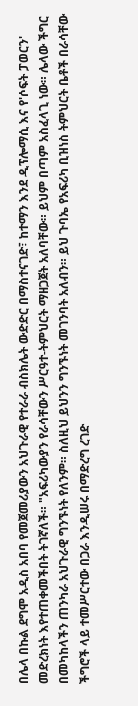በሌላ በኩል ደግሞ አዲስ አበባ የመጀመሪያውን አህጉራዊ የተራራ ብስክሌት ውድድር በማስተናገድ፣ ከተማን እንደ ዲፕሎማሲ እና የ'ሶፍት ፓወርን' መድረክነት እየተጠቀመችበት ትገኛለች። "አፍሪካውያን የራሳቸውን ሥርዓተ-ትምህርት ማዘጋጀት አለባቸው። ይህም በጣም አስፈላጊ ነው። ሌላው ችግር በመካከላችን ጠንካራ አህጉራዊ ግንኙነት የለንም። ስለዚህ ይህንን ግንኙነት መገንባት አለብን። ይህ ጉባኤ የአፍሪካ ቢዝነስ ትምህርት ቤቶች በራሳቸው ችግሮች ላይ ተመሥርተው በጋራ እንዲሠሩ በማድረግ ረገድ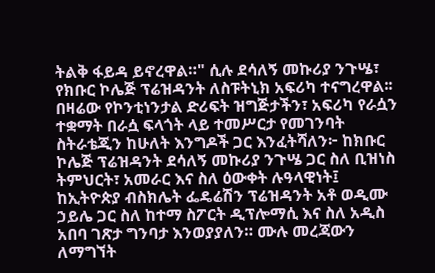ትልቅ ፋይዳ ይኖረዋል።" ሲሉ ደሳለኝ መኩሪያ ንጉሤ፣ የክቡር ኮሌጅ ፕሬዝዳንት ለስፑትኒክ አፍሪካ ተናግረዋል፡፡ በዛሬው የኮንቲነንታል ድሪፍት ዝግጅታችን፣ አፍሪካ የራሷን ተቋማት በራሷ ፍላጎት ላይ ተመሥርታ የመገንባት ስትራቴጂን ከሁለት እንግዶች ጋር እንፈትሻለን፦ ከክቡር ኮሌጅ ፕሬዝዳንት ደሳለኝ መኩሪያ ንጉሤ ጋር ስለ ቢዝነስ ትምህርት፣ አመራር እና ስለ ዕውቀት ሉዓላዊነት፤ ከኢትዮጵያ ብስክሌት ፌዴሬሽን ፕሬዝዳንት አቶ ወዲሙ ኃይሌ ጋር ስለ ከተማ ስፖርት ዲፕሎማሲ እና ስለ አዲስ አበባ ገጽታ ግንባታ እንወያያለን። ሙሉ መረጃውን ለማግኘት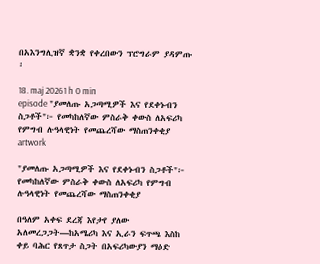በአእንግሊዝኛ ቋንቋ የቀረበውን ፕሮግራም ያዳምጡ ፡

18. maj 20261 h 0 min
episode "ያመለጡ አጋጣሚዎች እና የደቀኑብን ስጋቶች"፦ የመካከለኛው ምስራቅ ቀውስ ለአፍሪካ የምግብ ሉዓላዊነት የመጨረሻው ማስጠንቀቂያ artwork

"ያመለጡ አጋጣሚዎች እና የደቀኑብን ስጋቶች"፦ የመካከለኛው ምስራቅ ቀውስ ለአፍሪካ የምግብ ሉዓላዊነት የመጨረሻው ማስጠንቀቂያ

በዓለም አቀፍ ደረጃ እየታየ ያለው አለመረጋጋት—ከአሜሪካ እና ኢራን ፍጥጫ እስከ ቀይ ባሕር የጸጥታ ስጋት በአፍሪካውያን ማዕድ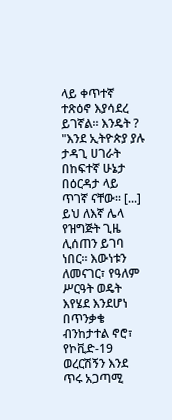ላይ ቀጥተኛ ተጽዕኖ እያሳደረ ይገኛል። እንዴት ? "እንደ ኢትዮጵያ ያሉ ታዳጊ ሀገራት በከፍተኛ ሁኔታ በዕርዳታ ላይ ጥገኛ ናቸው። [...] ይህ ለእኛ ሌላ የዝግጅት ጊዜ ሊሰጠን ይገባ ነበር። እውነቱን ለመናገር፣ የዓለም ሥርዓት ወዴት እየሄደ እንደሆነ በጥንቃቄ ብንከታተል ኖሮ፣ የኮቪድ-19 ወረርሽኝን እንደ ጥሩ አጋጣሚ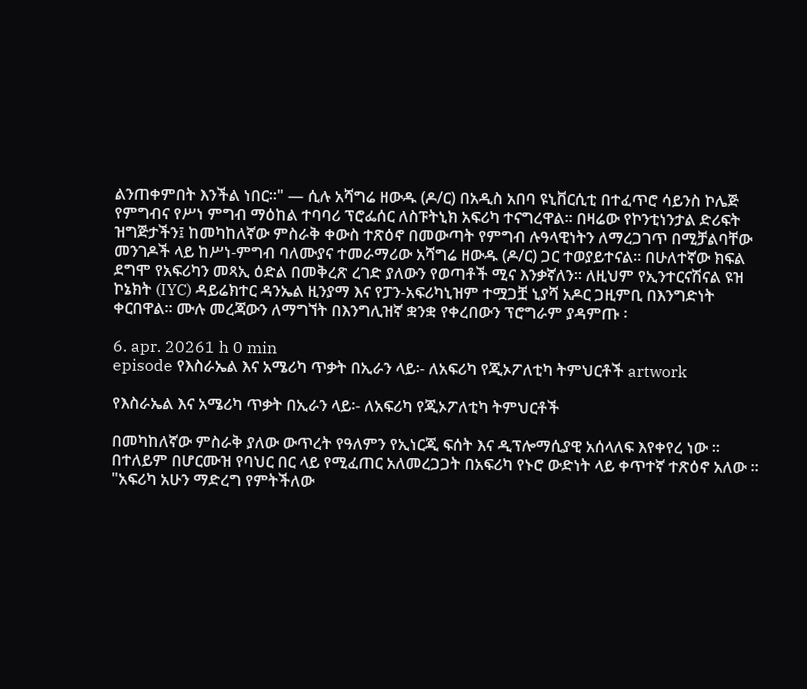ልንጠቀምበት እንችል ነበር።" — ሲሉ አሻግሬ ዘውዱ (ዶ/ር) በአዲስ አበባ ዩኒቨርሲቲ በተፈጥሮ ሳይንስ ኮሌጅ የምግብና የሥነ ምግብ ማዕከል ተባባሪ ፕሮፌሰር ለስፑትኒክ አፍሪካ ተናግረዋል። በዛሬው የኮንቲነንታል ድሪፍት ዝግጅታችን፤ ከመካከለኛው ምስራቅ ቀውስ ተጽዕኖ በመውጣት የምግብ ሉዓላዊነትን ለማረጋገጥ በሚቻልባቸው መንገዶች ላይ ከሥነ-ምግብ ባለሙያና ተመራማሪው አሻግሬ ዘውዱ (ዶ/ር) ጋር ተወያይተናል። በሁለተኛው ክፍል ደግሞ የአፍሪካን መጻኢ ዕድል በመቅረጽ ረገድ ያለውን የወጣቶች ሚና እንቃኛለን። ለዚህም የኢንተርናሽናል ዩዝ ኮኔክት (IYC) ዳይሬክተር ዳንኤል ዚንያማ እና የፓን-አፍሪካኒዝም ተሟጋቿ ኒያሻ አዶር ጋዚምቢ በእንግድነት ቀርበዋል። ሙሉ መረጃውን ለማግኘት በእንግሊዝኛ ቋንቋ የቀረበውን ፕሮግራም ያዳምጡ ፡

6. apr. 20261 h 0 min
episode የእስራኤል እና አሜሪካ ጥቃት በኢራን ላይ፡- ለአፍሪካ የጂኦፖለቲካ ትምህርቶች artwork

የእስራኤል እና አሜሪካ ጥቃት በኢራን ላይ፡- ለአፍሪካ የጂኦፖለቲካ ትምህርቶች

በመካከለኛው ምስራቅ ያለው ውጥረት የዓለምን የኢነርጂ ፍሰት እና ዲፕሎማሲያዊ አሰላለፍ እየቀየረ ነው ። በተለይም በሆርሙዝ የባህር በር ላይ የሚፈጠር አለመረጋጋት በአፍሪካ የኑሮ ውድነት ላይ ቀጥተኛ ተጽዕኖ አለው ። "አፍሪካ አሁን ማድረግ የምትችለው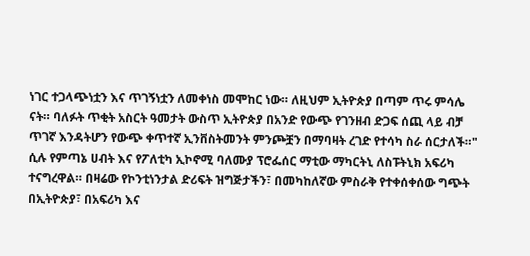ነገር ተጋላጭነቷን እና ጥገኝነቷን ለመቀነስ መሞከር ነው። ለዚህም ኢትዮጵያ በጣም ጥሩ ምሳሌ ናት። ባለፉት ጥቂት አስርት ዓመታት ውስጥ ኢትዮጵያ በአንድ የውጭ የገንዘብ ድጋፍ ሰጪ ላይ ብቻ ጥገኛ እንዳትሆን የውጭ ቀጥተኛ ኢንቨስትመንት ምንጮቿን በማባዛት ረገድ የተሳካ ስራ ሰርታለች።" ሲሉ የምጣኔ ሀብት እና የፖለቲካ ኢኮኖሚ ባለሙያ ፕሮፌሰር ማቲው ማካርትኒ ለስፑትኒክ አፍሪካ ተናግረዋል። በዛሬው የኮንቲነንታል ድሪፍት ዝግጅታችን፣ በመካከለኛው ምስራቅ የተቀሰቀሰው ግጭት በኢትዮጵያ፣ በአፍሪካ እና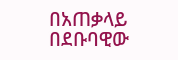በአጠቃላይ በደቡባዊው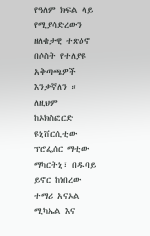የዓለም ክፍል ላይ የሚያሳድረውን ዘለቄታዊ ተጽዕኖ በሶስት የተለያዩ አቅጣጫዎች እንቃኛለን ። ለዚህም ከኦክስፎርድ ዩኒቨርሲቲው ፕሮፌሰር ማቲው ማካርትኒ፣ በዱባይ ይኖር ከነበረው ተማሪ አናኦል ሚካኤል እና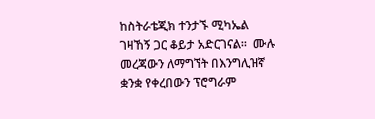ከስትራቴጂክ ተንታኙ ሚካኤል ገዛኸኝ ጋር ቆይታ አድርገናል።  ሙሉ መረጃውን ለማግኘት በእንግሊዝኛ ቋንቋ የቀረበውን ፕሮግራም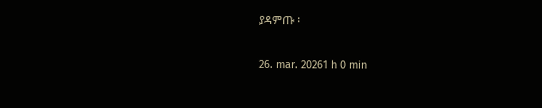ያዳምጡ ፡

26. mar. 20261 h 0 min